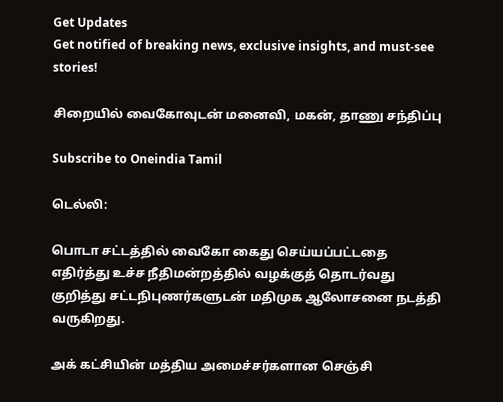Get Updates
Get notified of breaking news, exclusive insights, and must-see stories!

சிறையில் வைகோவுடன் மனைவி, மகன், தாணு சந்திப்பு

Subscribe to Oneindia Tamil

டெல்லி:

பொடா சட்டத்தில் வைகோ கைது செய்யப்பட்டதை எதிர்த்து உச்ச நீதிமன்றத்தில் வழக்குத் தொடர்வது குறித்து சட்டநிபுணர்களுடன் மதிமுக ஆலோசனை நடத்தி வருகிறது.

அக் கட்சியின் மத்திய அமைச்சர்களான செஞ்சி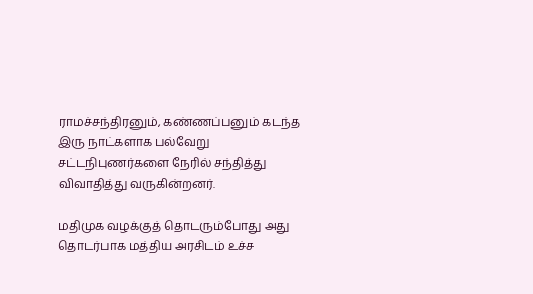ராமச்சந்திரனும், கண்ணப்பனும் கடந்த இரு நாட்களாக பல்வேறு சட்டநிபுணர்களை நேரில் சந்தித்து விவாதித்து வருகின்றனர்.

மதிமுக வழக்குத் தொடரும்போது அது தொடர்பாக மத்திய அரசிடம் உச்ச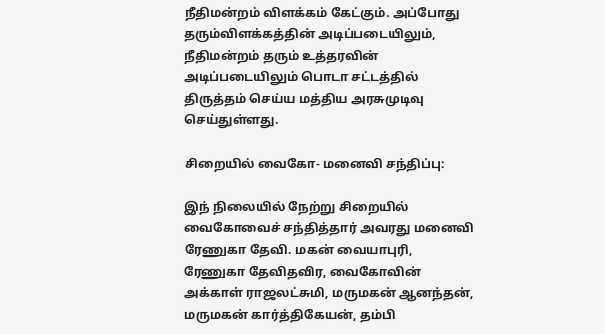நீதிமன்றம் விளக்கம் கேட்கும். அப்போது தரும்விளக்கத்தின் அடிப்படையிலும், நீதிமன்றம் தரும் உத்தரவின் அடிப்படையிலும் பொடா சட்டத்தில் திருத்தம் செய்ய மத்திய அரசுமுடிவு செய்துள்ளது.

சிறையில் வைகோ- மனைவி சந்திப்பு:

இந் நிலையில் நேற்று சிறையில் வைகோவைச் சந்தித்தார் அவரது மனைவி ரேணுகா தேவி. மகன் வையாபுரி, ரேணுகா தேவிதவிர, வைகோவின் அக்காள் ராஜலட்சுமி, மருமகன் ஆனந்தன், மருமகன் கார்த்திகேயன், தம்பி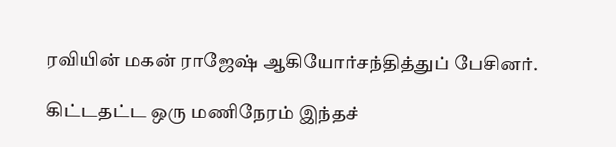ரவியின் மகன் ராஜேஷ் ஆகியோர்சந்தித்துப் பேசினர்.

கிட்டதட்ட ஒரு மணிநேரம் இந்தச்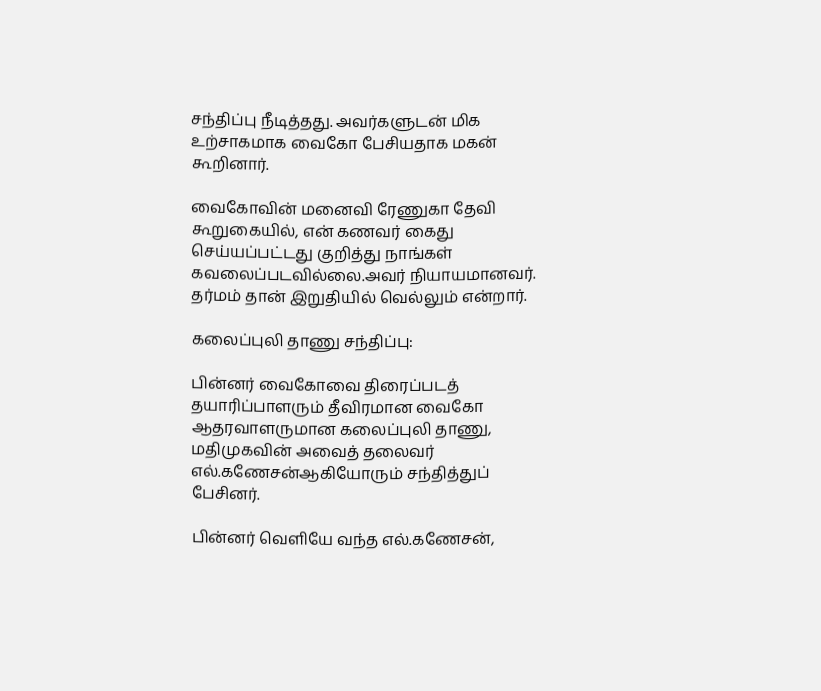சந்திப்பு நீடித்தது. அவர்களுடன் மிக உற்சாகமாக வைகோ பேசியதாக மகன் கூறினார்.

வைகோவின் மனைவி ரேணுகா தேவி கூறுகையில், என் கணவர் கைது செய்யப்பட்டது குறித்து நாங்கள் கவலைப்படவில்லை.அவர் நியாயமானவர். தர்மம் தான் இறுதியில் வெல்லும் என்றார்.

கலைப்புலி தாணு சந்திப்பு:

பின்னர் வைகோவை திரைப்படத் தயாரிப்பாளரும் தீவிரமான வைகோ ஆதரவாளருமான கலைப்புலி தாணு, மதிமுகவின் அவைத் தலைவர் எல்.கணேசன்ஆகியோரும் சந்தித்துப் பேசினர்.

பின்னர் வெளியே வந்த எல்.கணேசன்,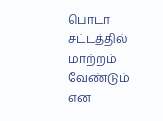பொடா சட்டத்தில் மாற்றம் வேண்டும் என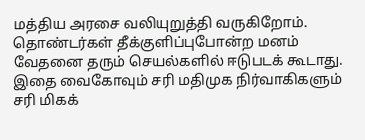மத்திய அரசை வலியுறுத்தி வருகிறோம். தொண்டர்கள் தீக்குளிப்புபோன்ற மனம் வேதனை தரும் செயல்களில் ஈடுபடக் கூடாது. இதை வைகோவும் சரி மதிமுக நிர்வாகிகளும் சரி மிகக்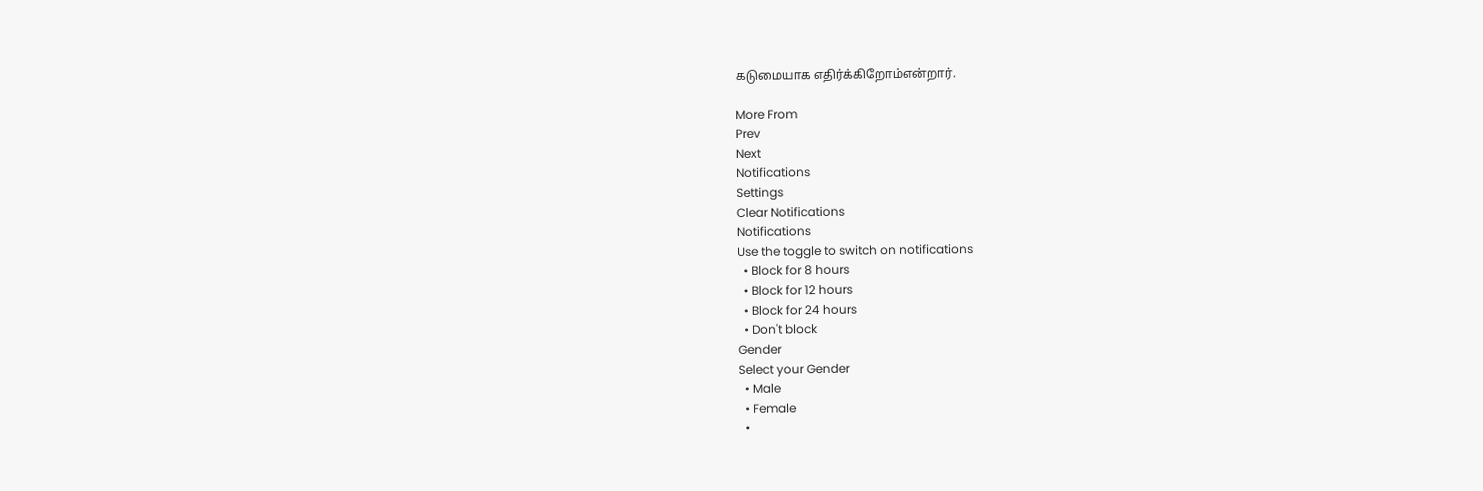கடுமையாக எதிர்க்கிறோம்என்றார்.

More From
Prev
Next
Notifications
Settings
Clear Notifications
Notifications
Use the toggle to switch on notifications
  • Block for 8 hours
  • Block for 12 hours
  • Block for 24 hours
  • Don't block
Gender
Select your Gender
  • Male
  • Female
  •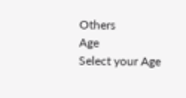Others
Age
Select your Age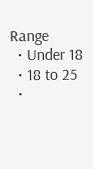Range
  • Under 18
  • 18 to 25
  •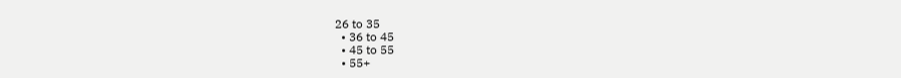26 to 35
  • 36 to 45
  • 45 to 55
  • 55+